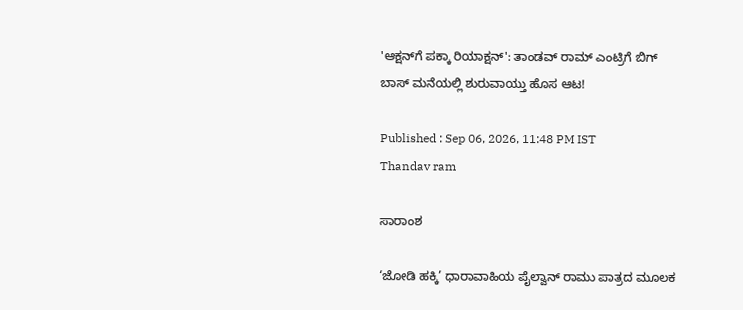'ಆಕ್ಷನ್‌ಗೆ ಪಕ್ಕಾ ರಿಯಾಕ್ಷನ್': ತಾಂಡವ್ ರಾಮ್ ಎಂಟ್ರಿಗೆ ಬಿಗ್‌ ಬಾಸ್ ಮನೆಯಲ್ಲಿ ಶುರುವಾಯ್ತು ಹೊಸ ಆಟ!

Published : Sep 06, 2026, 11:48 PM IST
Thandav ram

ಸಾರಾಂಶ

‘ಜೋಡಿ ಹಕ್ಕಿ’ ಧಾರಾವಾಹಿಯ ಪೈಲ್ವಾನ್ ರಾಮು ಪಾತ್ರದ ಮೂಲಕ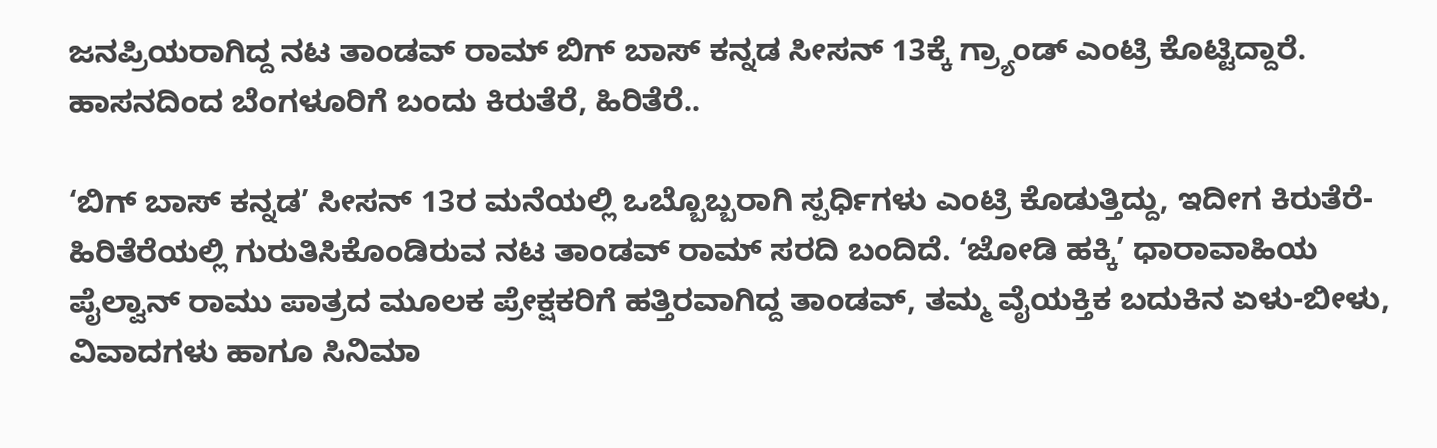ಜನಪ್ರಿಯರಾಗಿದ್ದ ನಟ ತಾಂಡವ್ ರಾಮ್ ಬಿಗ್‌ ಬಾಸ್ ಕನ್ನಡ ಸೀಸನ್ 13ಕ್ಕೆ ಗ್ರ್ಯಾಂಡ್ ಎಂಟ್ರಿ ಕೊಟ್ಟಿದ್ದಾರೆ. ಹಾಸನದಿಂದ ಬೆಂಗಳೂರಿಗೆ ಬಂದು ಕಿರುತೆರೆ, ಹಿರಿತೆರೆ..

‘ಬಿಗ್‌ ಬಾಸ್ ಕನ್ನಡ’ ಸೀಸನ್ 13ರ ಮನೆಯಲ್ಲಿ ಒಬ್ಬೊಬ್ಬರಾಗಿ ಸ್ಪರ್ಧಿಗಳು ಎಂಟ್ರಿ ಕೊಡುತ್ತಿದ್ದು, ಇದೀಗ ಕಿರುತೆರೆ-ಹಿರಿತೆರೆಯಲ್ಲಿ ಗುರುತಿಸಿಕೊಂಡಿರುವ ನಟ ತಾಂಡವ್ ರಾಮ್ ಸರದಿ ಬಂದಿದೆ. ‘ಜೋಡಿ ಹಕ್ಕಿ’ ಧಾರಾವಾಹಿಯ ಪೈಲ್ವಾನ್ ರಾಮು ಪಾತ್ರದ ಮೂಲಕ ಪ್ರೇಕ್ಷಕರಿಗೆ ಹತ್ತಿರವಾಗಿದ್ದ ತಾಂಡವ್, ತಮ್ಮ ವೈಯಕ್ತಿಕ ಬದುಕಿನ ಏಳು-ಬೀಳು, ವಿವಾದಗಳು ಹಾಗೂ ಸಿನಿಮಾ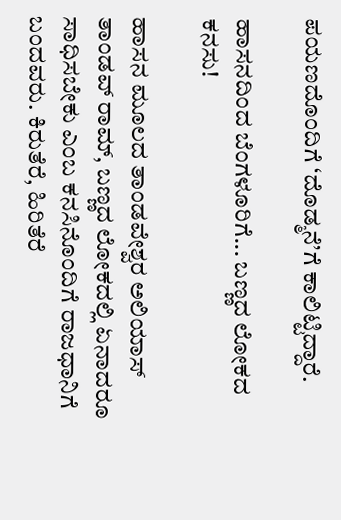ಪಯಣದೊಂದಿಗೆ ‘ದೊಡ್ಮನೆ’ಗೆ ಕಾಲಿಟ್ಟಿದ್ದಾರೆ.

ಹಾಸನದಿಂದ ಬೆಂಗಳೂರಿಗೆ... ಬಣ್ಣದ ಲೋಕದ ಕನಸು!

ಹಾಸನ ಮೂಲದ ತಾಂಡವೇಶ್ವರ ಅಲಿಯಾಸ್ ತಾಂಡವ್ ರಾಮ್, ಬಣ್ಣದ ಲೋಕದಲ್ಲಿ ಏನಾದರೂ ಸಾಧಿಸಬೇಕು ಎಂಬ ಕನಸಿನೊಂದಿಗೆ ರಾಜಧಾನಿಗೆ ಬಂದವರು. ಕಿರುತೆರೆ, ಹಿರಿತೆರೆ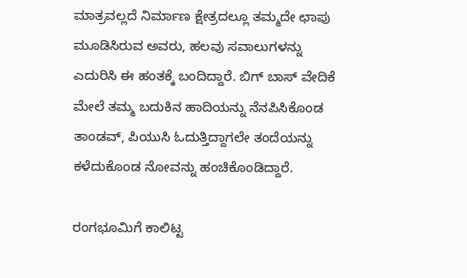ಮಾತ್ರವಲ್ಲದೆ ನಿರ್ಮಾಣ ಕ್ಷೇತ್ರದಲ್ಲೂ ತಮ್ಮದೇ ಛಾಪು ಮೂಡಿಸಿರುವ ಅವರು, ಹಲವು ಸವಾಲುಗಳನ್ನು ಎದುರಿಸಿ ಈ ಹಂತಕ್ಕೆ ಬಂದಿದ್ದಾರೆ. ಬಿಗ್‌ ಬಾಸ್ ವೇದಿಕೆ ಮೇಲೆ ತಮ್ಮ ಬದುಕಿನ ಹಾದಿಯನ್ನು ನೆನಪಿಸಿಕೊಂಡ ತಾಂಡವ್, ಪಿಯುಸಿ ಓದುತ್ತಿದ್ದಾಗಲೇ ತಂದೆಯನ್ನು ಕಳೆದುಕೊಂಡ ನೋವನ್ನು ಹಂಚಿಕೊಂಡಿದ್ದಾರೆ.

ರಂಗಭೂಮಿಗೆ ಕಾಲಿಟ್ಟ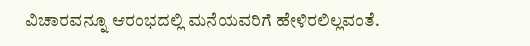ವಿಚಾರವನ್ನೂ ಆರಂಭದಲ್ಲಿ ಮನೆಯವರಿಗೆ ಹೇಳಿರಲಿಲ್ಲವಂತೆ.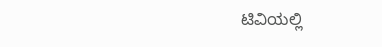ಟಿವಿಯಲ್ಲಿ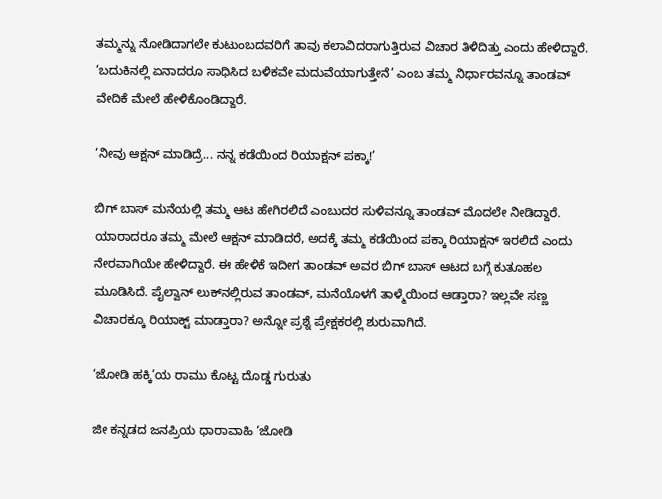ತಮ್ಮನ್ನು ನೋಡಿದಾಗಲೇ ಕುಟುಂಬದವರಿಗೆ ತಾವು ಕಲಾವಿದರಾಗುತ್ತಿರುವ ವಿಚಾರ ತಿಳಿದಿತ್ತು ಎಂದು ಹೇಳಿದ್ದಾರೆ. ‘ಬದುಕಿನಲ್ಲಿ ಏನಾದರೂ ಸಾಧಿಸಿದ ಬಳಿಕವೇ ಮದುವೆಯಾಗುತ್ತೇನೆ’ ಎಂಬ ತಮ್ಮ ನಿರ್ಧಾರವನ್ನೂ ತಾಂಡವ್ ವೇದಿಕೆ ಮೇಲೆ ಹೇಳಿಕೊಂಡಿದ್ದಾರೆ.

‘ನೀವು ಆಕ್ಷನ್ ಮಾಡಿದ್ರೆ... ನನ್ನ ಕಡೆಯಿಂದ ರಿಯಾಕ್ಷನ್ ಪಕ್ಕಾ!’

ಬಿಗ್‌ ಬಾಸ್ ಮನೆಯಲ್ಲಿ ತಮ್ಮ ಆಟ ಹೇಗಿರಲಿದೆ ಎಂಬುದರ ಸುಳಿವನ್ನೂ ತಾಂಡವ್ ಮೊದಲೇ ನೀಡಿದ್ದಾರೆ. ಯಾರಾದರೂ ತಮ್ಮ ಮೇಲೆ ಆಕ್ಷನ್ ಮಾಡಿದರೆ, ಅದಕ್ಕೆ ತಮ್ಮ ಕಡೆಯಿಂದ ಪಕ್ಕಾ ರಿಯಾಕ್ಷನ್ ಇರಲಿದೆ ಎಂದು ನೇರವಾಗಿಯೇ ಹೇಳಿದ್ದಾರೆ. ಈ ಹೇಳಿಕೆ ಇದೀಗ ತಾಂಡವ್ ಅವರ ಬಿಗ್‌ ಬಾಸ್ ಆಟದ ಬಗ್ಗೆ ಕುತೂಹಲ ಮೂಡಿಸಿದೆ. ಪೈಲ್ವಾನ್ ಲುಕ್‌ನಲ್ಲಿರುವ ತಾಂಡವ್, ಮನೆಯೊಳಗೆ ತಾಳ್ಮೆಯಿಂದ ಆಡ್ತಾರಾ? ಇಲ್ಲವೇ ಸಣ್ಣ ವಿಚಾರಕ್ಕೂ ರಿಯಾಕ್ಟ್ ಮಾಡ್ತಾರಾ? ಅನ್ನೋ ಪ್ರಶ್ನೆ ಪ್ರೇಕ್ಷಕರಲ್ಲಿ ಶುರುವಾಗಿದೆ.

‘ಜೋಡಿ ಹಕ್ಕಿ’ಯ ರಾಮು ಕೊಟ್ಟ ದೊಡ್ಡ ಗುರುತು

ಜೀ ಕನ್ನಡದ ಜನಪ್ರಿಯ ಧಾರಾವಾಹಿ ‘ಜೋಡಿ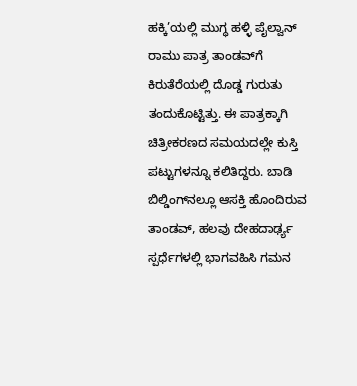ಹಕ್ಕಿ’ಯಲ್ಲಿ ಮುಗ್ಧ ಹಳ್ಳಿ ಪೈಲ್ವಾನ್ ರಾಮು ಪಾತ್ರ ತಾಂಡವ್‌ಗೆ ಕಿರುತೆರೆಯಲ್ಲಿ ದೊಡ್ಡ ಗುರುತು ತಂದುಕೊಟ್ಟಿತ್ತು. ಈ ಪಾತ್ರಕ್ಕಾಗಿ ಚಿತ್ರೀಕರಣದ ಸಮಯದಲ್ಲೇ ಕುಸ್ತಿ ಪಟ್ಟುಗಳನ್ನೂ ಕಲಿತಿದ್ದರು. ಬಾಡಿ ಬಿಲ್ಡಿಂಗ್‌ನಲ್ಲೂ ಆಸಕ್ತಿ ಹೊಂದಿರುವ ತಾಂಡವ್, ಹಲವು ದೇಹದಾರ್ಢ್ಯ ಸ್ಪರ್ಧೆಗಳಲ್ಲಿ ಭಾಗವಹಿಸಿ ಗಮನ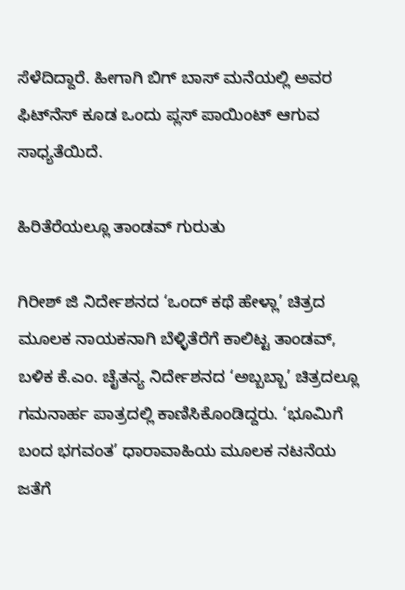ಸೆಳೆದಿದ್ದಾರೆ. ಹೀಗಾಗಿ ಬಿಗ್‌ ಬಾಸ್ ಮನೆಯಲ್ಲಿ ಅವರ ಫಿಟ್‌ನೆಸ್ ಕೂಡ ಒಂದು ಪ್ಲಸ್ ಪಾಯಿಂಟ್ ಆಗುವ ಸಾಧ್ಯತೆಯಿದೆ.

ಹಿರಿತೆರೆಯಲ್ಲೂ ತಾಂಡವ್ ಗುರುತು

ಗಿರೀಶ್ ಜಿ ನಿರ್ದೇಶನದ ‘ಒಂದ್ ಕಥೆ ಹೇಳ್ಲಾ’ ಚಿತ್ರದ ಮೂಲಕ ನಾಯಕನಾಗಿ ಬೆಳ್ಳಿತೆರೆಗೆ ಕಾಲಿಟ್ಟ ತಾಂಡವ್, ಬಳಿಕ ಕೆ.ಎಂ. ಚೈತನ್ಯ ನಿರ್ದೇಶನದ ‘ಅಬ್ಬಬ್ಬಾ’ ಚಿತ್ರದಲ್ಲೂ ಗಮನಾರ್ಹ ಪಾತ್ರದಲ್ಲಿ ಕಾಣಿಸಿಕೊಂಡಿದ್ದರು. ‘ಭೂಮಿಗೆ ಬಂದ ಭಗವಂತ’ ಧಾರಾವಾಹಿಯ ಮೂಲಕ ನಟನೆಯ ಜತೆಗೆ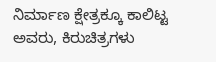ನಿರ್ಮಾಣ ಕ್ಷೇತ್ರಕ್ಕೂ ಕಾಲಿಟ್ಟ ಅವರು, ಕಿರುಚಿತ್ರಗಳು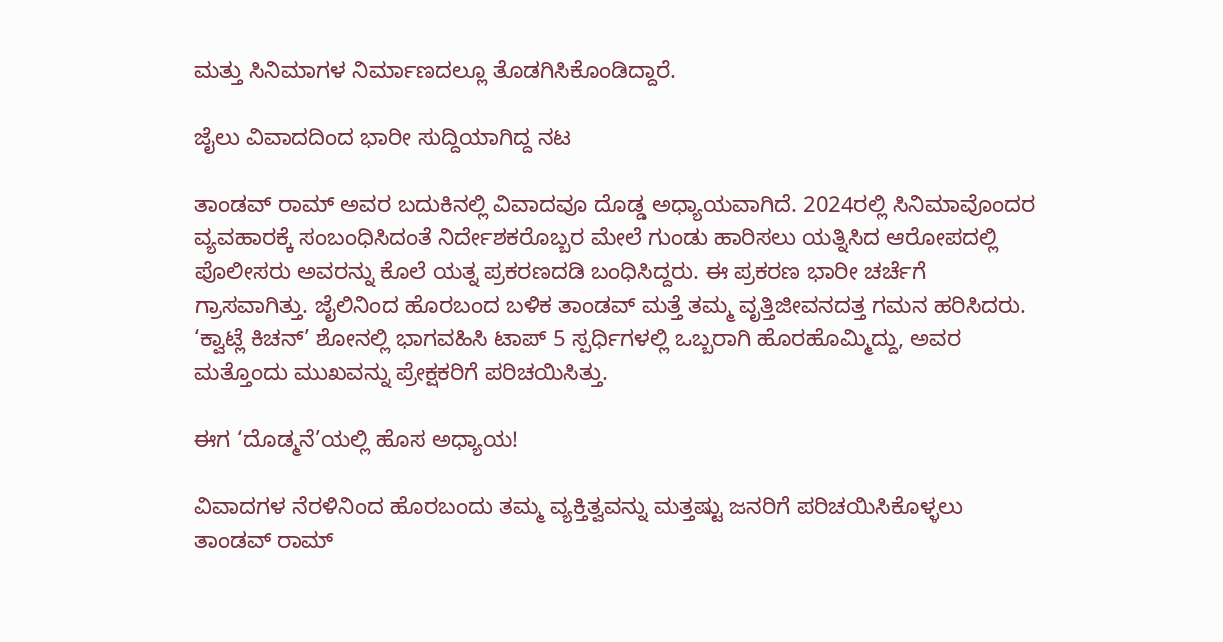ಮತ್ತು ಸಿನಿಮಾಗಳ ನಿರ್ಮಾಣದಲ್ಲೂ ತೊಡಗಿಸಿಕೊಂಡಿದ್ದಾರೆ.

ಜೈಲು ವಿವಾದದಿಂದ ಭಾರೀ ಸುದ್ದಿಯಾಗಿದ್ದ ನಟ

ತಾಂಡವ್ ರಾಮ್ ಅವರ ಬದುಕಿನಲ್ಲಿ ವಿವಾದವೂ ದೊಡ್ಡ ಅಧ್ಯಾಯವಾಗಿದೆ. 2024ರಲ್ಲಿ ಸಿನಿಮಾವೊಂದರ ವ್ಯವಹಾರಕ್ಕೆ ಸಂಬಂಧಿಸಿದಂತೆ ನಿರ್ದೇಶಕರೊಬ್ಬರ ಮೇಲೆ ಗುಂಡು ಹಾರಿಸಲು ಯತ್ನಿಸಿದ ಆರೋಪದಲ್ಲಿ ಪೊಲೀಸರು ಅವರನ್ನು ಕೊಲೆ ಯತ್ನ ಪ್ರಕರಣದಡಿ ಬಂಧಿಸಿದ್ದರು. ಈ ಪ್ರಕರಣ ಭಾರೀ ಚರ್ಚೆಗೆ ಗ್ರಾಸವಾಗಿತ್ತು. ಜೈಲಿನಿಂದ ಹೊರಬಂದ ಬಳಿಕ ತಾಂಡವ್ ಮತ್ತೆ ತಮ್ಮ ವೃತ್ತಿಜೀವನದತ್ತ ಗಮನ ಹರಿಸಿದರು. ‘ಕ್ವಾಟ್ಲೆ ಕಿಚನ್’ ಶೋನಲ್ಲಿ ಭಾಗವಹಿಸಿ ಟಾಪ್ 5 ಸ್ಪರ್ಧಿಗಳಲ್ಲಿ ಒಬ್ಬರಾಗಿ ಹೊರಹೊಮ್ಮಿದ್ದು, ಅವರ ಮತ್ತೊಂದು ಮುಖವನ್ನು ಪ್ರೇಕ್ಷಕರಿಗೆ ಪರಿಚಯಿಸಿತ್ತು.

ಈಗ ‘ದೊಡ್ಮನೆ’ಯಲ್ಲಿ ಹೊಸ ಅಧ್ಯಾಯ!

ವಿವಾದಗಳ ನೆರಳಿನಿಂದ ಹೊರಬಂದು ತಮ್ಮ ವ್ಯಕ್ತಿತ್ವವನ್ನು ಮತ್ತಷ್ಟು ಜನರಿಗೆ ಪರಿಚಯಿಸಿಕೊಳ್ಳಲು ತಾಂಡವ್ ರಾಮ್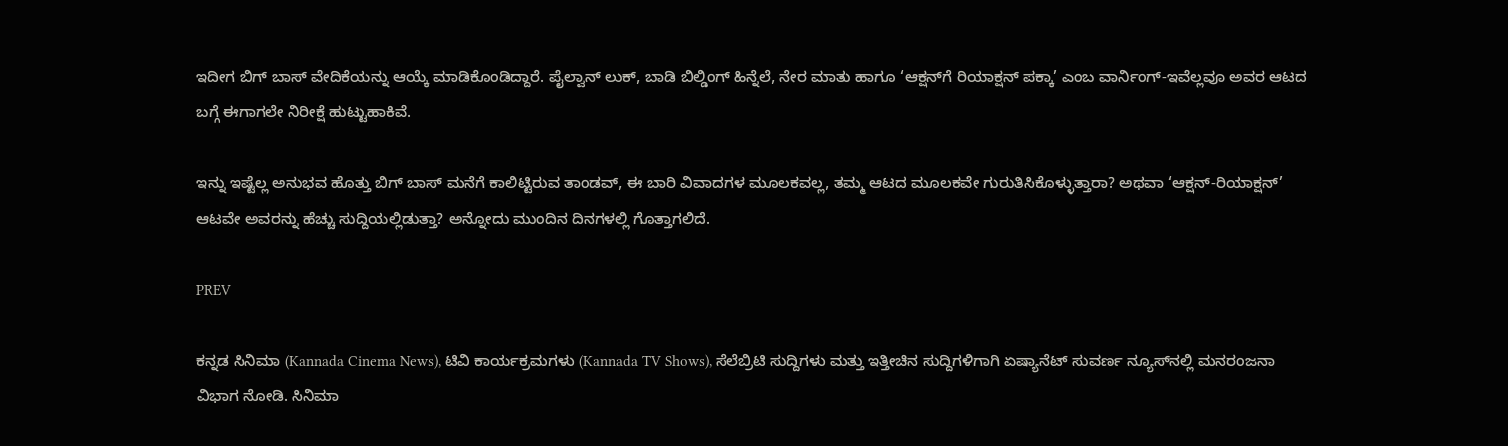ಇದೀಗ ಬಿಗ್‌ ಬಾಸ್ ವೇದಿಕೆಯನ್ನು ಆಯ್ಕೆ ಮಾಡಿಕೊಂಡಿದ್ದಾರೆ. ಪೈಲ್ವಾನ್ ಲುಕ್, ಬಾಡಿ ಬಿಲ್ಡಿಂಗ್ ಹಿನ್ನೆಲೆ, ನೇರ ಮಾತು ಹಾಗೂ ‘ಆಕ್ಷನ್‌ಗೆ ರಿಯಾಕ್ಷನ್ ಪಕ್ಕಾ’ ಎಂಬ ವಾರ್ನಿಂಗ್‌-ಇವೆಲ್ಲವೂ ಅವರ ಆಟದ ಬಗ್ಗೆ ಈಗಾಗಲೇ ನಿರೀಕ್ಷೆ ಹುಟ್ಟುಹಾಕಿವೆ.

ಇನ್ನು ಇಷ್ಟೆಲ್ಲ ಅನುಭವ ಹೊತ್ತು ಬಿಗ್‌ ಬಾಸ್ ಮನೆಗೆ ಕಾಲಿಟ್ಟಿರುವ ತಾಂಡವ್, ಈ ಬಾರಿ ವಿವಾದಗಳ ಮೂಲಕವಲ್ಲ, ತಮ್ಮ ಆಟದ ಮೂಲಕವೇ ಗುರುತಿಸಿಕೊಳ್ಳುತ್ತಾರಾ? ಅಥವಾ ‘ಆಕ್ಷನ್-ರಿಯಾಕ್ಷನ್’ ಆಟವೇ ಅವರನ್ನು ಹೆಚ್ಚು ಸುದ್ದಿಯಲ್ಲಿಡುತ್ತಾ? ಅನ್ನೋದು ಮುಂದಿನ ದಿನಗಳಲ್ಲಿ ಗೊತ್ತಾಗಲಿದೆ.

PREV

ಕನ್ನಡ ಸಿನಿಮಾ (Kannada Cinema News), ಟಿವಿ ಕಾರ್ಯಕ್ರಮಗಳು (Kannada TV Shows), ಸೆಲೆಬ್ರಿಟಿ ಸುದ್ದಿಗಳು ಮತ್ತು ಇತ್ತೀಚಿನ ಸುದ್ದಿಗಳಿಗಾಗಿ ಏಷ್ಯಾನೆಟ್ ಸುವರ್ಣ ನ್ಯೂಸ್‌ನಲ್ಲಿ ಮನರಂಜನಾ ವಿಭಾಗ ನೋಡಿ. ಸಿನಿಮಾ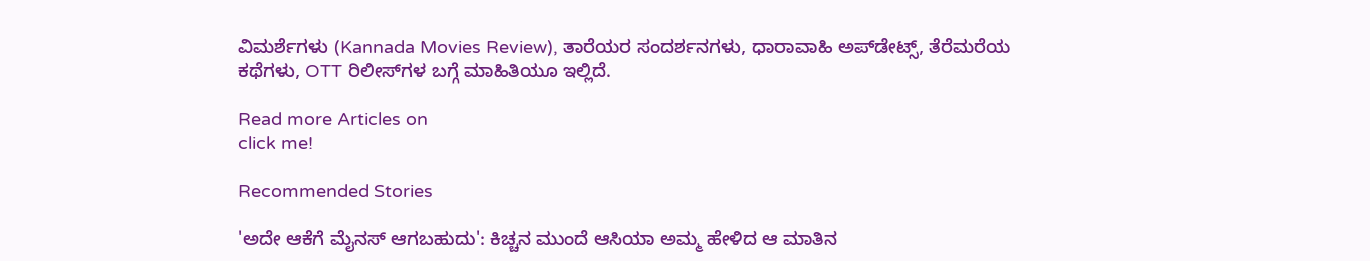ವಿಮರ್ಶೆಗಳು (Kannada Movies Review), ತಾರೆಯರ ಸಂದರ್ಶನಗಳು, ಧಾರಾವಾಹಿ ಅಪ್‌ಡೇಟ್ಸ್‌, ತೆರೆಮರೆಯ ಕಥೆಗಳು, OTT ರಿಲೀಸ್‌ಗಳ ಬಗ್ಗೆ ಮಾಹಿತಿಯೂ ಇಲ್ಲಿದೆ.

Read more Articles on
click me!

Recommended Stories

'ಅದೇ ಆಕೆಗೆ ಮೈನಸ್ ಆಗಬಹುದು': ಕಿಚ್ಚನ ಮುಂದೆ ಆಸಿಯಾ ಅಮ್ಮ ಹೇಳಿದ ಆ ಮಾತಿನ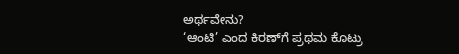ಅರ್ಥವೇನು?
‘ಆಂಟಿ’ ಎಂದ ಕಿರಣ್‌ಗೆ ಪ್ರಥಮ ಕೊಟ್ರು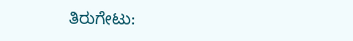ತಿರುಗೇಟು: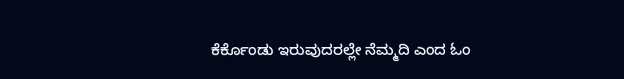ಕೆರ್ಕೊಂಡು ಇರುವುದರಲ್ಲೇ ನೆಮ್ಮದಿ ಎಂದ ಓಂ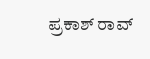ಪ್ರಕಾಶ್ ರಾವ್